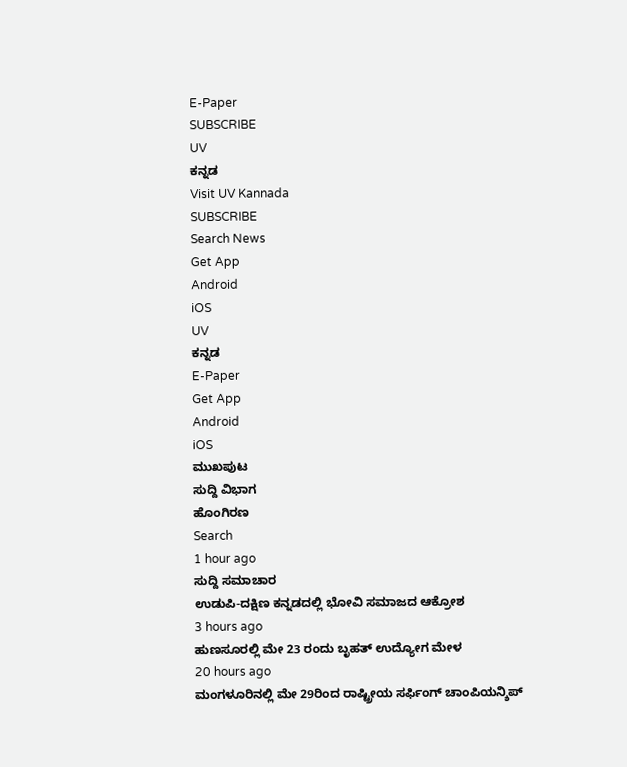E-Paper
SUBSCRIBE
UV
ಕನ್ನಡ
Visit UV Kannada
SUBSCRIBE
Search News
Get App
Android
iOS
UV
ಕನ್ನಡ
E-Paper
Get App
Android
iOS
ಮುಖಪುಟ
ಸುದ್ದಿ ವಿಭಾಗ
ಹೊಂಗಿರಣ
Search
1 hour ago
ಸುದ್ದಿ ಸಮಾಚಾರ
ಉಡುಪಿ-ದಕ್ಷಿಣ ಕನ್ನಡದಲ್ಲಿ ಭೋವಿ ಸಮಾಜದ ಆಕ್ರೋಶ
3 hours ago
ಹುಣಸೂರಲ್ಲಿ ಮೇ 23 ರಂದು ಬೃಹತ್ ಉದ್ಯೋಗ ಮೇಳ
20 hours ago
ಮಂಗಳೂರಿನಲ್ಲಿ ಮೇ 29ರಿಂದ ರಾಷ್ಟ್ರೀಯ ಸರ್ಫಿಂಗ್ ಚಾಂಪಿಯನ್ಶಿಪ್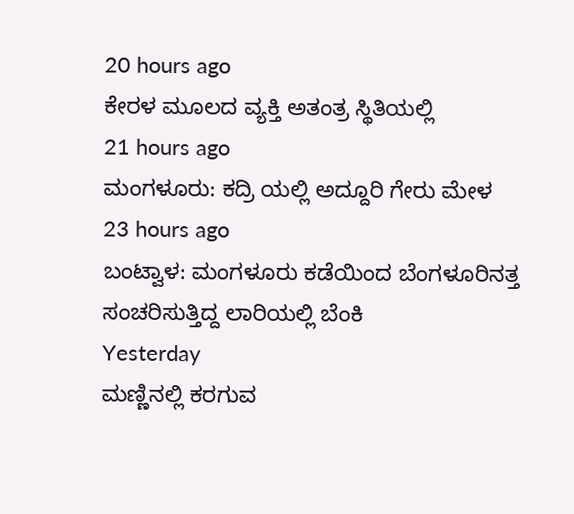20 hours ago
ಕೇರಳ ಮೂಲದ ವ್ಯಕ್ತಿ ಅತಂತ್ರ ಸ್ಥಿತಿಯಲ್ಲಿ
21 hours ago
ಮಂಗಳೂರು: ಕದ್ರಿ ಯಲ್ಲಿ ಅದ್ದೂರಿ ಗೇರು ಮೇಳ
23 hours ago
ಬಂಟ್ವಾಳ: ಮಂಗಳೂರು ಕಡೆಯಿಂದ ಬೆಂಗಳೂರಿನತ್ತ ಸಂಚರಿಸುತ್ತಿದ್ದ ಲಾರಿಯಲ್ಲಿ ಬೆಂಕಿ
Yesterday
ಮಣ್ಣಿನಲ್ಲಿ ಕರಗುವ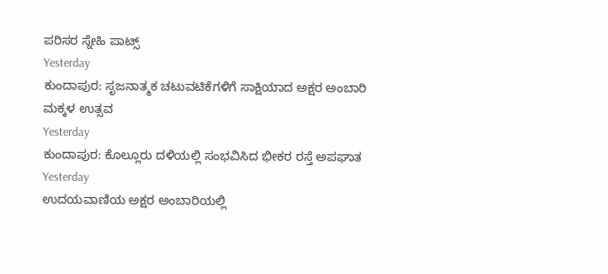ಪರಿಸರ ಸ್ನೇಹಿ ಪಾಟ್ಸ್
Yesterday
ಕುಂದಾಪುರ: ಸೃಜನಾತ್ಮಕ ಚಟುವಟಿಕೆಗಳಿಗೆ ಸಾಕ್ಷಿಯಾದ ಅಕ್ಷರ ಅಂಬಾರಿ ಮಕ್ಕಳ ಉತ್ಸವ
Yesterday
ಕುಂದಾಪುರ: ಕೊಲ್ಲೂರು ದಳಿಯಲ್ಲಿ ಸಂಭವಿಸಿದ ಭೀಕರ ರಸ್ತೆ ಅಪಘಾತ
Yesterday
ಉದಯವಾಣಿಯ ಅಕ್ಷರ ಅಂಬಾರಿಯಲ್ಲಿ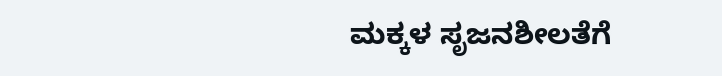ಮಕ್ಕಳ ಸೃಜನಶೀಲತೆಗೆ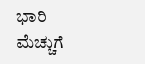ಭಾರಿ ಮೆಚ್ಚುಗೆ